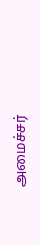அமைச்சர்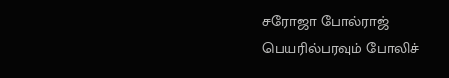சரோஜா போல்ராஜ் பெயரில்பரவும் போலிச்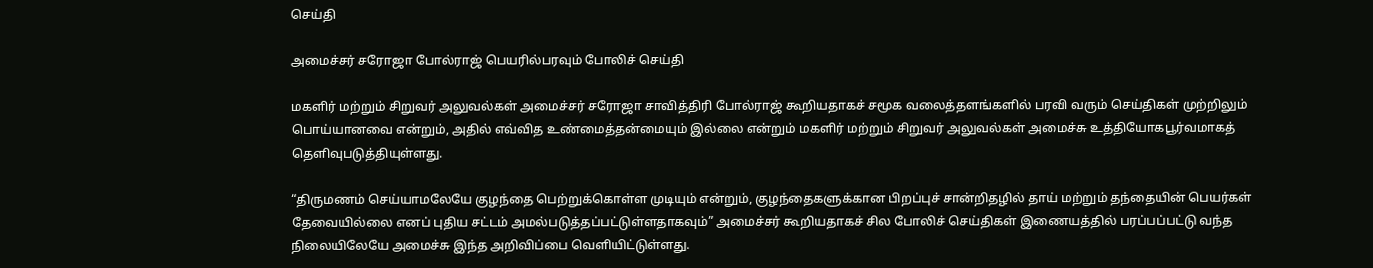செய்தி

அமைச்சர் சரோஜா போல்ராஜ் பெயரில்பரவும் போலிச் செய்தி

மகளிர் மற்றும் சிறுவர் அலுவல்கள் அமைச்சர் சரோஜா சாவித்திரி போல்ராஜ் கூறியதாகச் சமூக வலைத்தளங்களில் பரவி வரும் செய்திகள் முற்றிலும் பொய்யானவை என்றும், அதில் எவ்வித உண்மைத்தன்மையும் இல்லை என்றும் மகளிர் மற்றும் சிறுவர் அலுவல்கள் அமைச்சு உத்தியோகபூர்வமாகத் தெளிவுபடுத்தியுள்ளது.

“திருமணம் செய்யாமலேயே குழந்தை பெற்றுக்கொள்ள முடியும் என்றும், குழந்தைகளுக்கான பிறப்புச் சான்றிதழில் தாய் மற்றும் தந்தையின் பெயர்கள் தேவையில்லை எனப் புதிய சட்டம் அமல்படுத்தப்பட்டுள்ளதாகவும்” அமைச்சர் கூறியதாகச் சில போலிச் செய்திகள் இணையத்தில் பரப்பப்பட்டு வந்த நிலையிலேயே அமைச்சு இந்த அறிவிப்பை வெளியிட்டுள்ளது.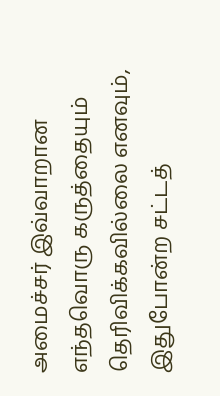அமைச்சர் இவ்வாறான எந்தவொரு கருத்தையும் தெரிவிக்கவில்லை எனவும், இதுபோன்ற சட்டத்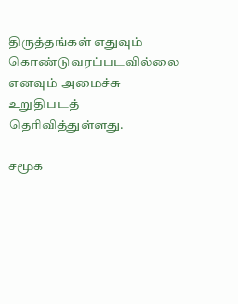திருத்தங்கள் எதுவும் கொண்டுவரப்படவில்லை எனவும் அமைச்சு உறுதிபடத் தெரிவித்துள்ளது.

சமூக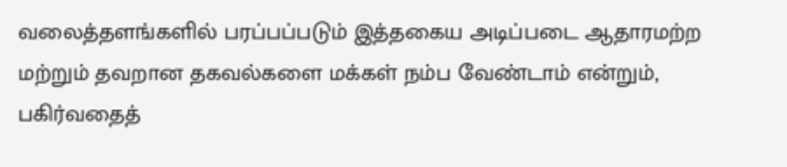வலைத்தளங்களில் பரப்பப்படும் இத்தகைய அடிப்படை ஆதாரமற்ற மற்றும் தவறான தகவல்களை மக்கள் நம்ப வேண்டாம் என்றும், பகிர்வதைத்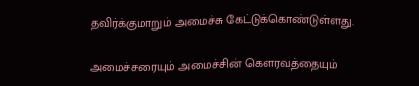தவிர்க்குமாறும் அமைச்சு கேட்டுக்கொண்டுள்ளது.

அமைச்சரையும் அமைச்சின் கௌரவத்தையும்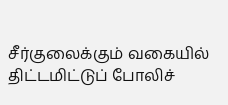சீர்குலைக்கும் வகையில் திட்டமிட்டுப் போலிச்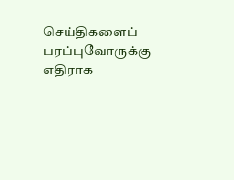செய்திகளைப் பரப்புவோருக்கு எதிராக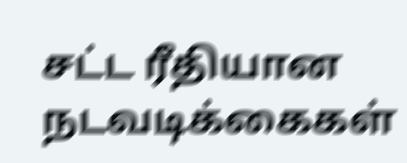சட்ட ரீதியான நடவடிக்கைகள்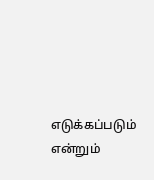எடுக்கப்படும் என்றும்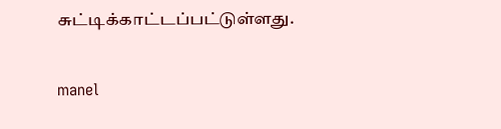சுட்டிக்காட்டப்பட்டுள்ளது.

manel